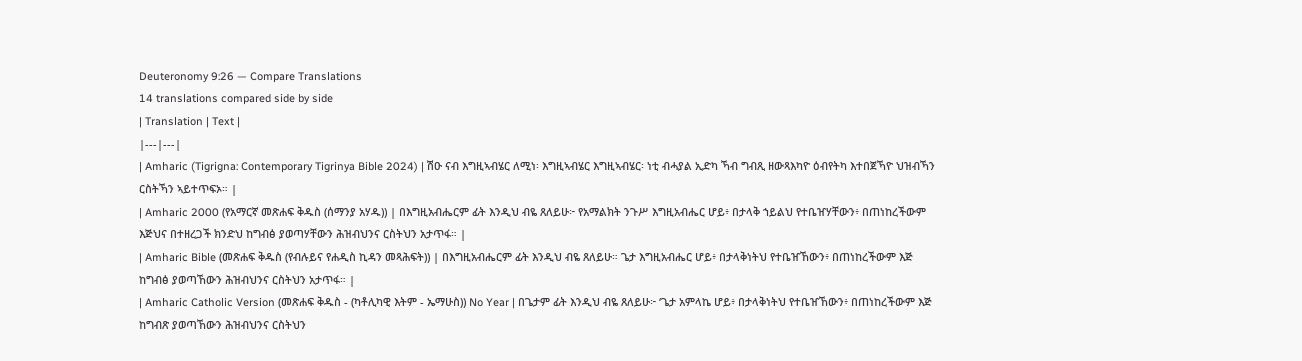Deuteronomy 9:26 — Compare Translations
14 translations compared side by side
| Translation | Text |
|---|---|
| Amharic (Tigrigna: Contemporary Tigrinya Bible 2024) | ሽዑ ናብ እግዚኣብሄር ለሚነ፡ እግዚኣብሄር እግዚኣብሄር፡ ነቲ ብሓያል ኢድካ ኻብ ግብጺ ዘውጻእካዮ ዕብየትካ እተበጀኻዮ ህዝብኻን ርስትኻን ኣይተጥፍኦ። |
| Amharic 2000 (የአማርኛ መጽሐፍ ቅዱስ (ሰማንያ አሃዱ)) | በእግዚአብሔርም ፊት እንዲህ ብዬ ጸለይሁ፦ የአማልክት ንጉሥ እግዚአብሔር ሆይ፥ በታላቅ ኀይልህ የተቤዠሃቸውን፥ በጠነከረችውም እጅህና በተዘረጋች ክንድህ ከግብፅ ያወጣሃቸውን ሕዝብህንና ርስትህን አታጥፋ። |
| Amharic Bible (መጽሐፍ ቅዱስ (የብሉይና የሐዲስ ኪዳን መጻሕፍት)) | በእግዚአብሔርም ፊት እንዲህ ብዬ ጸለይሁ። ጌታ እግዚአብሔር ሆይ፥ በታላቅነትህ የተቤዠኸውን፥ በጠነከረችውም እጅ ከግብፅ ያወጣኸውን ሕዝብህንና ርስትህን አታጥፋ። |
| Amharic Catholic Version (መጽሐፍ ቅዱስ - (ካቶሊካዊ እትም - ኤማሁስ)) No Year | በጌታም ፊት እንዲህ ብዬ ጸለይሁ፦ ‘ጌታ አምላኬ ሆይ፥ በታላቅነትህ የተቤዠኸውን፥ በጠነከረችውም እጅ ከግብጽ ያወጣኸውን ሕዝብህንና ርስትህን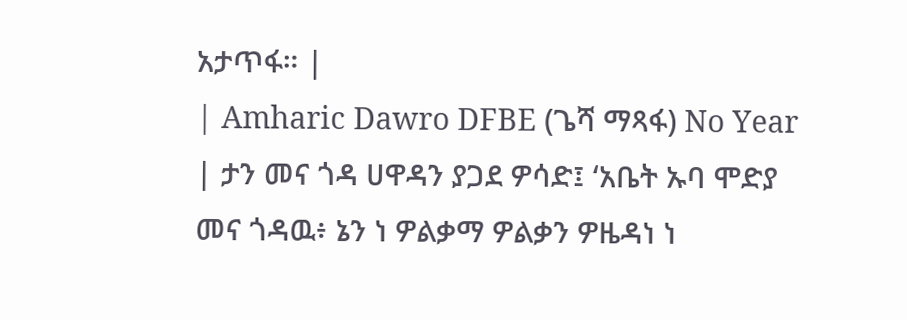አታጥፋ። |
| Amharic Dawro DFBE (ጌሻ ማጻፋ) No Year | ታን መና ጎዳ ሀዋዳን ያጋደ ዎሳድ፤ ‘አቤት ኡባ ሞድያ መና ጎዳዉ፥ ኔን ነ ዎልቃማ ዎልቃን ዎዜዳነ ነ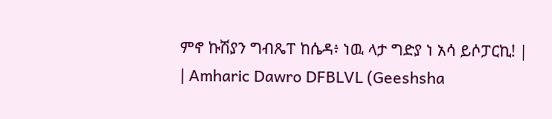ምኖ ኩሽያን ግብጼፐ ከሴዳ፥ ነዉ ላታ ግድያ ነ አሳ ይሶፓርኪ! |
| Amharic Dawro DFBLVL (Geeshsha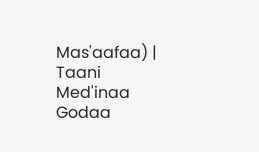Mas'aafaa) | Taani Med'inaa Godaa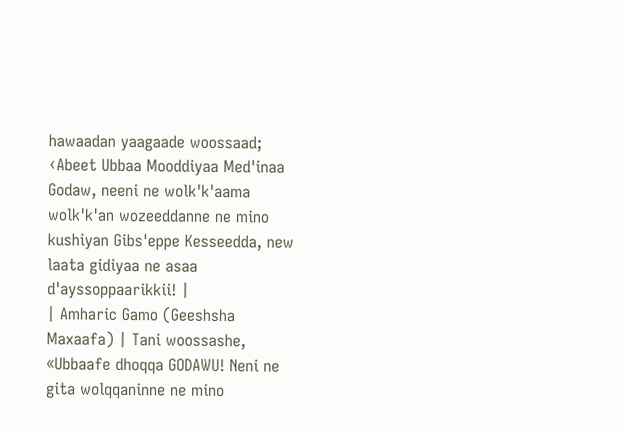hawaadan yaagaade woossaad; ‹Abeet Ubbaa Mooddiyaa Med'inaa Godaw, neeni ne wolk'k'aama wolk'k'an wozeeddanne ne mino kushiyan Gibs'eppe Kesseedda, new laata gidiyaa ne asaa d'ayssoppaarikkii! |
| Amharic Gamo (Geeshsha Maxaafa) | Tani woossashe, «Ubbaafe dhoqqa GODAWU! Neni ne gita wolqqaninne ne mino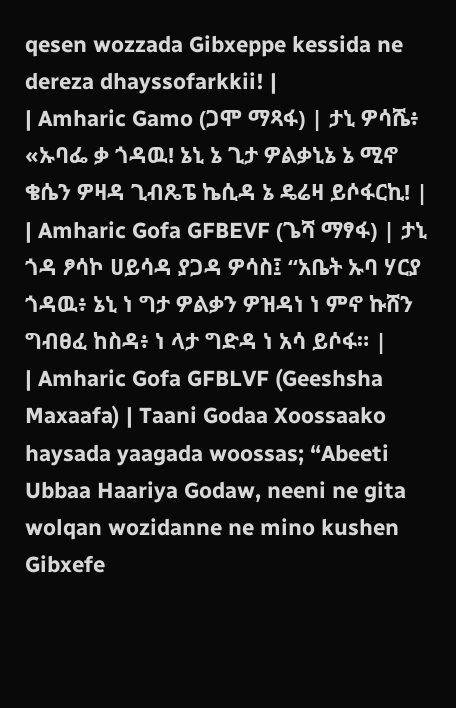qesen wozzada Gibxeppe kessida ne dereza dhayssofarkkii! |
| Amharic Gamo (ጋሞ ማጻፋ) | ታኒ ዎሳሼ፥ «ኡባፌ ቃ ጎዳዉ! ኔኒ ኔ ጊታ ዎልቃኒኔ ኔ ሚኖ ቄሴን ዎዛዳ ጊብጼፔ ኬሲዳ ኔ ዴሬዛ ይሶፋርኪ! |
| Amharic Gofa GFBEVF (ጌሻ ማፃፋ) | ታኒ ጎዳ ፆሳኮ ሀይሳዳ ያጋዳ ዎሳስ፤ “አቤት ኡባ ሃርያ ጎዳዉ፥ ኔኒ ነ ግታ ዎልቃን ዎዝዳነ ነ ምኖ ኩሸን ግብፀፈ ከስዳ፥ ነ ላታ ግድዳ ነ አሳ ይሶፋ። |
| Amharic Gofa GFBLVF (Geeshsha Maxaafa) | Taani Godaa Xoossaako haysada yaagada woossas; “Abeeti Ubbaa Haariya Godaw, neeni ne gita wolqan wozidanne ne mino kushen Gibxefe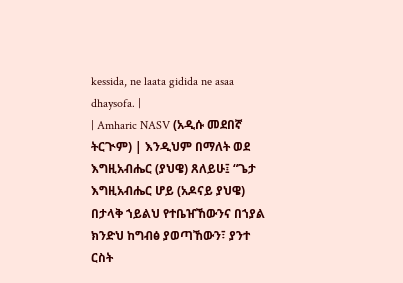kessida, ne laata gidida ne asaa dhaysofa. |
| Amharic NASV (አዲሱ መደበኛ ትርጒም) | እንዲህም በማለት ወደ እግዚአብሔር (ያህዌ) ጸለይሁ፤ “ጌታ እግዚአብሔር ሆይ (አዶናይ ያህዌ) በታላቅ ኀይልህ የተቤዠኸውንና በኀያል ክንድህ ከግብፅ ያወጣኸውን፣ ያንተ ርስት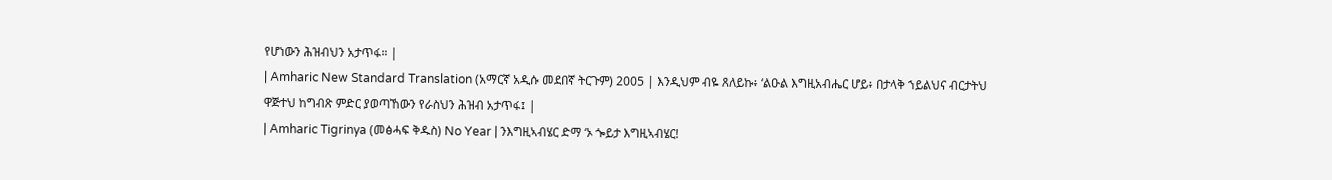የሆነውን ሕዝብህን አታጥፋ። |
| Amharic New Standard Translation (አማርኛ አዲሱ መደበኛ ትርጉም) 2005 | እንዲህም ብዬ ጸለይኩ፥ ‘ልዑል እግዚአብሔር ሆይ፥ በታላቅ ኀይልህና ብርታትህ ዋጅተህ ከግብጽ ምድር ያወጣኸውን የራስህን ሕዝብ አታጥፋ፤ |
| Amharic Tigrinya (መፅሓፍ ቅዱስ) No Year | ንእግዚኣብሄር ድማ ‘ኦ ጐይታ እግዚኣብሄር!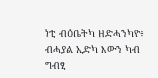ነቲ ብዕቤትካ ዘድሓንካዮ፥ ብሓያል ኢድካ እውን ካብ ግብፂ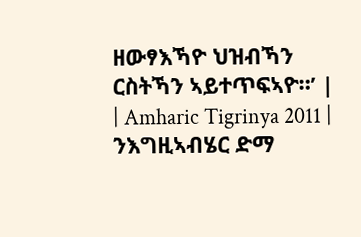ዘውፃእኻዮ ህዝብኻን ርስትኻን ኣይተጥፍኣዮ።’ |
| Amharic Tigrinya 2011 | ንእግዚኣብሄር ድማ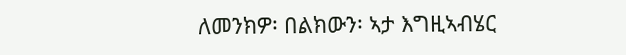ለመንክዎ፡ በልክውን፡ ኣታ እግዚኣብሄር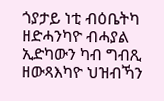ጎያታይ ነቲ ብዕቤትካ ዘድሓንካዮ ብሓያል ኢድካውን ካብ ግብጺ ዘውጻእካዮ ህዝብኻን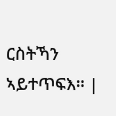ርስትኻን ኣይተጥፍእ። |